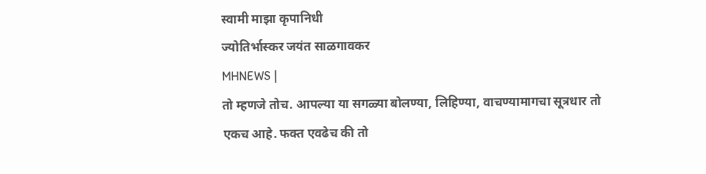स्वामी माझा कृपानिधी
ज्योतिर्भास्कर जयंत साळगावकर
MHNEWS |
तो म्हणजे तोच. आपल्या या सगळ्या बोलण्या, लिहिण्या, वाचण्यामागचा सूत्रधार तो एकच आहे. फक्त एवढेच की तो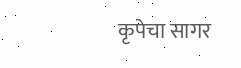कृपेचा सागर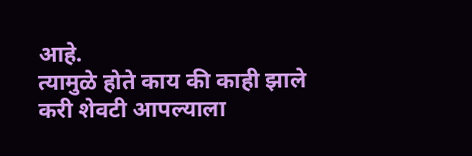आहे.
त्यामुळे होते काय की काही झाले करी शेवटी आपल्याला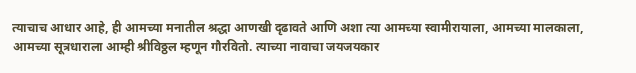त्याचाच आधार आहे, ही आमच्या मनातील श्रद्धा आणखी दृढावते आणि अशा त्या आमच्या स्वामीरायाला, आमच्या मालकाला, आमच्या सूत्रधाराला आम्ही श्रीविठ्ठल म्हणून गौरवितो. त्याच्या नावाचा जयजयकार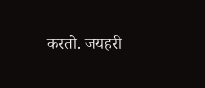करतो. जयहरी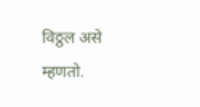विठ्ठल असे म्हणतो.